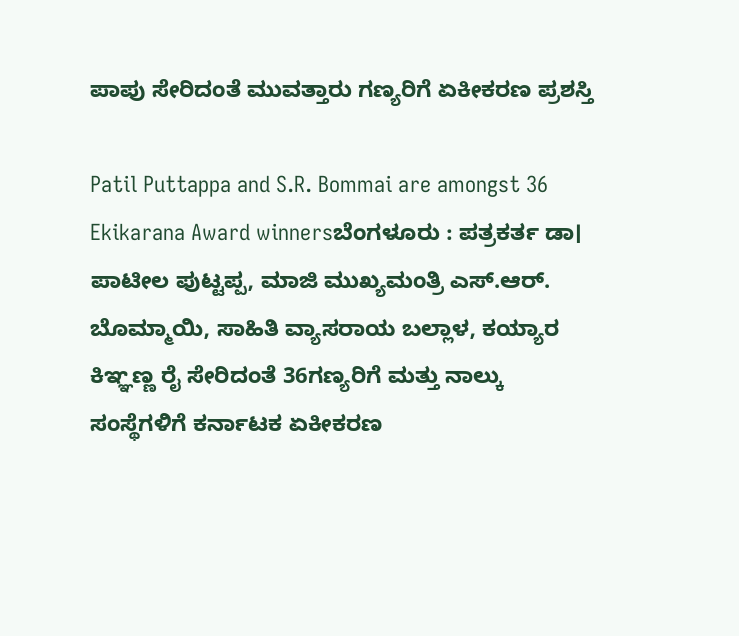ಪಾಪು ಸೇರಿದಂತೆ ಮುವತ್ತಾರು ಗಣ್ಯರಿಗೆ ಏಕೀಕರಣ ಪ್ರಶಸ್ತಿ

Patil Puttappa and S.R. Bommai are amongst 36 Ekikarana Award winnersಬೆಂಗಳೂರು : ಪತ್ರಕರ್ತ ಡಾ। ಪಾಟೀಲ ಪುಟ್ಟಪ್ಪ, ಮಾಜಿ ಮುಖ್ಯಮಂತ್ರಿ ಎಸ್‌.ಆರ್‌. ಬೊಮ್ಮಾಯಿ, ಸಾಹಿತಿ ವ್ಯಾಸರಾಯ ಬಲ್ಲಾಳ, ಕಯ್ಯಾರ ಕಿಞ್ಞಣ್ಣ ರೈ ಸೇರಿದಂತೆ 36ಗಣ್ಯರಿಗೆ ಮತ್ತು ನಾಲ್ಕು ಸಂಸ್ಥೆಗಳಿಗೆ ಕರ್ನಾಟಕ ಏಕೀಕರಣ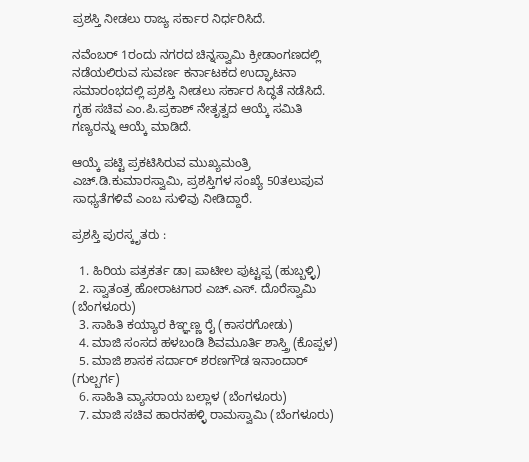ಪ್ರಶಸ್ತಿ ನೀಡಲು ರಾಜ್ಯ ಸರ್ಕಾರ ನಿರ್ಧರಿಸಿದೆ.

ನವೆಂಬರ್‌ 1ರಂದು ನಗರದ ಚಿನ್ನಸ್ವಾಮಿ ಕ್ರೀಡಾಂಗಣದಲ್ಲಿ ನಡೆಯಲಿರುವ ಸುವರ್ಣ ಕರ್ನಾಟಕದ ಉದ್ಘಾಟನಾ ಸಮಾರಂಭದಲ್ಲಿ ಪ್ರಶಸ್ತಿ ನೀಡಲು ಸರ್ಕಾರ ಸಿದ್ಧತೆ ನಡೆಸಿದೆ. ಗೃಹ ಸಚಿವ ಎಂ.ಪಿ.ಪ್ರಕಾಶ್‌ ನೇತೃತ್ವದ ಆಯ್ಕೆ ಸಮಿತಿ ಗಣ್ಯರನ್ನು ಆಯ್ಕೆ ಮಾಡಿದೆ.

ಆಯ್ಕೆ ಪಟ್ಟಿ ಪ್ರಕಟಿಸಿರುವ ಮುಖ್ಯಮಂತ್ರಿ ಎಚ್‌.ಡಿ.ಕುಮಾರಸ್ವಾಮಿ, ಪ್ರಶಸ್ತಿಗಳ ಸಂಖ್ಯೆ 50ತಲುಪುವ ಸಾಧ್ಯತೆಗಳಿವೆ ಎಂಬ ಸುಳಿವು ನೀಡಿದ್ದಾರೆ.

ಪ್ರಶಸ್ತಿ ಪುರಸ್ಕೃತರು :

  1. ಹಿರಿಯ ಪತ್ರಕರ್ತ ಡಾ। ಪಾಟೀಲ ಪುಟ್ಟಪ್ಪ (ಹುಬ್ಬಳ್ಳಿ)
  2. ಸ್ವಾತಂತ್ರ ಹೋರಾಟಗಾರ ಎಚ್‌.ಎಸ್‌. ದೊರೆಸ್ವಾಮಿ (ಬೆಂಗಳೂರು)
  3. ಸಾಹಿತಿ ಕಯ್ಯಾರ ಕಿಞ್ಞಣ್ಣ ರೈ (ಕಾಸರಗೋಡು)
  4. ಮಾಜಿ ಸಂಸದ ಹಳಬಂಡಿ ಶಿವಮೂರ್ತಿ ಶಾಸ್ತ್ರಿ (ಕೊಪ್ಪಳ)
  5. ಮಾಜಿ ಶಾಸಕ ಸರ್ದಾರ್‌ ಶರಣಗೌಡ ಇನಾಂದಾರ್‌ (ಗುಲ್ಬರ್ಗ)
  6. ಸಾಹಿತಿ ವ್ಯಾಸರಾಯ ಬಲ್ಲಾಳ (ಬೆಂಗಳೂರು)
  7. ಮಾಜಿ ಸಚಿವ ಹಾರನಹಳ್ಳಿ ರಾಮಸ್ವಾಮಿ (ಬೆಂಗಳೂರು)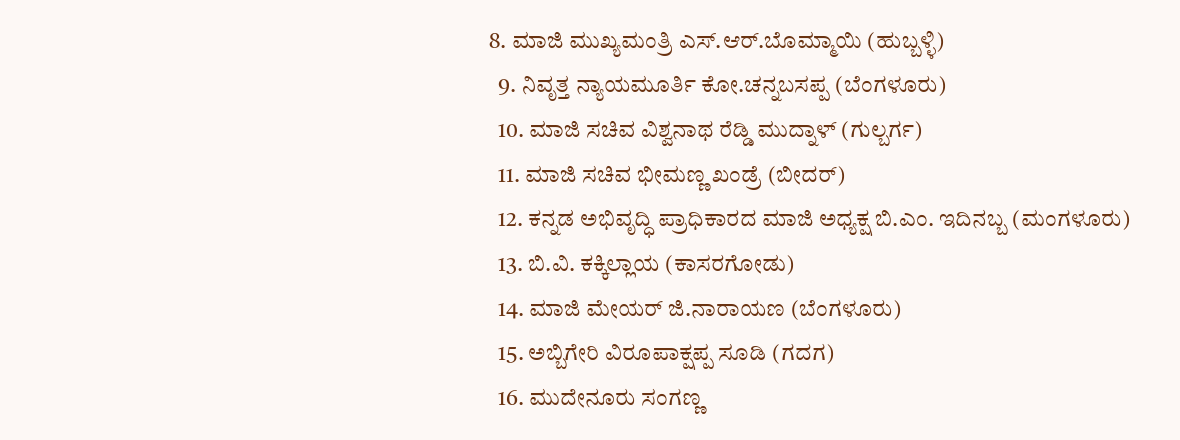8. ಮಾಜಿ ಮುಖ್ಯಮಂತ್ರಿ ಎಸ್‌.ಆರ್‌.ಬೊಮ್ಮಾಯಿ (ಹುಬ್ಬಳ್ಳಿ)
  9. ನಿವೃತ್ತ ನ್ಯಾಯಮೂರ್ತಿ ಕೋ.ಚನ್ನಬಸಪ್ಪ (ಬೆಂಗಳೂರು)
  10. ಮಾಜಿ ಸಚಿವ ವಿಶ್ವನಾಥ ರೆಡ್ಡಿ ಮುದ್ನಾಳ್‌ (ಗುಲ್ಬರ್ಗ)
  11. ಮಾಜಿ ಸಚಿವ ಭೀಮಣ್ಣ ಖಂಡ್ರೆ (ಬೀದರ್‌)
  12. ಕನ್ನಡ ಅಭಿವೃದ್ಧಿ ಪ್ರಾಧಿಕಾರದ ಮಾಜಿ ಅಧ್ಯಕ್ಷ ಬಿ.ಎಂ. ಇದಿನಬ್ಬ (ಮಂಗಳೂರು)
  13. ಬಿ.ವಿ. ಕಕ್ಕಿಲ್ಲಾಯ (ಕಾಸರಗೋಡು)
  14. ಮಾಜಿ ಮೇಯರ್‌ ಜಿ.ನಾರಾಯಣ (ಬೆಂಗಳೂರು)
  15. ಅಬ್ಬಿಗೇರಿ ವಿರೂಪಾಕ್ಷಪ್ಪ ಸೂಡಿ (ಗದಗ)
  16. ಮುದೇನೂರು ಸಂಗಣ್ಣ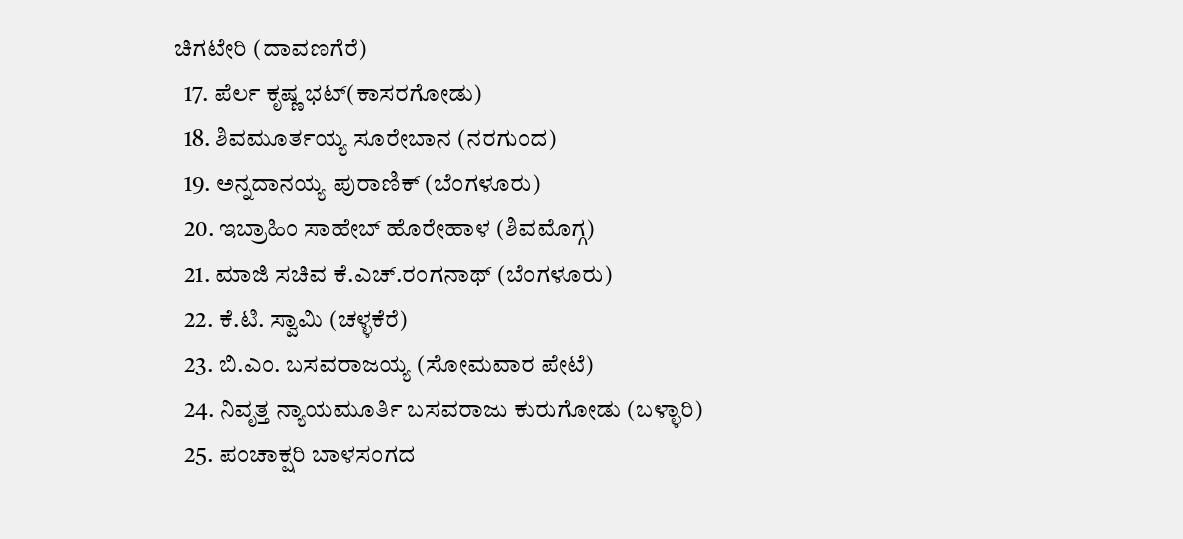ಚಿಗಟೇರಿ (ದಾವಣಗೆರೆ)
  17. ಪೆರ್ಲ ಕೃಷ್ಣ ಭಟ್‌(ಕಾಸರಗೋಡು)
  18. ಶಿವಮೂರ್ತಯ್ಯ ಸೂರೇಬಾನ (ನರಗುಂದ)
  19. ಅನ್ನದಾನಯ್ಯ ಪುರಾಣಿಕ್‌ (ಬೆಂಗಳೂರು)
  20. ಇಬ್ರಾಹಿಂ ಸಾಹೇಬ್‌ ಹೊರೇಹಾಳ (ಶಿವಮೊಗ್ಗ)
  21. ಮಾಜಿ ಸಚಿವ ಕೆ.ಎಚ್‌.ರಂಗನಾಥ್‌ (ಬೆಂಗಳೂರು)
  22. ಕೆ.ಟಿ. ಸ್ವಾಮಿ (ಚಳ್ಳಕೆರೆ)
  23. ಬಿ.ಎಂ. ಬಸವರಾಜಯ್ಯ (ಸೋಮವಾರ ಪೇಟೆ)
  24. ನಿವೃತ್ತ ನ್ಯಾಯಮೂರ್ತಿ ಬಸವರಾಜು ಕುರುಗೋಡು (ಬಳ್ಳಾರಿ)
  25. ಪಂಚಾಕ್ಷರಿ ಬಾಳಸಂಗದ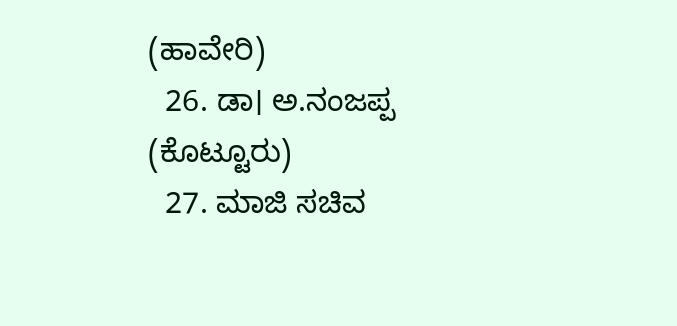(ಹಾವೇರಿ)
  26. ಡಾ। ಅ.ನಂಜಪ್ಪ (ಕೊಟ್ಟೂರು)
  27. ಮಾಜಿ ಸಚಿವ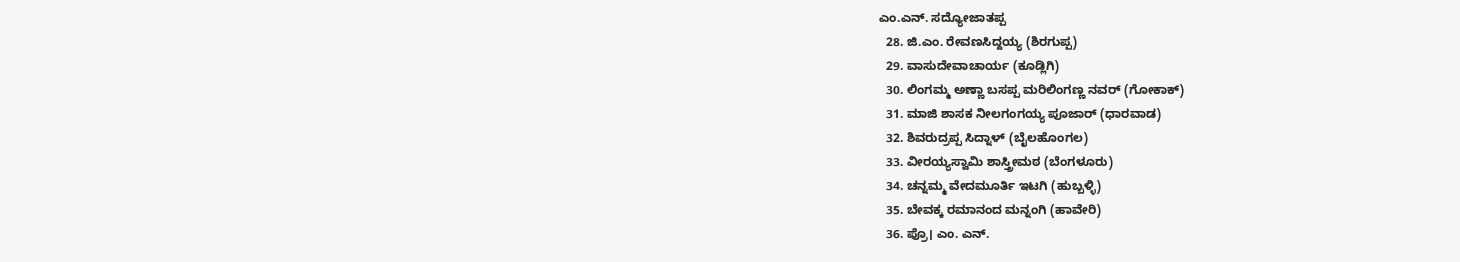ಎಂ.ಎನ್‌. ಸದ್ಯೋಜಾತಪ್ಪ
  28. ಜಿ.ಎಂ. ರೇವಣಸಿದ್ದಯ್ಯ (ಶಿರಗುಪ್ಪ)
  29. ವಾಸುದೇವಾಚಾರ್ಯ (ಕೂಡ್ಲಿಗಿ)
  30. ಲಿಂಗಮ್ಮ ಅಣ್ಣಾ ಬಸಪ್ಪ ಮರಿಲಿಂಗಣ್ಣ ನವರ್‌ (ಗೋಕಾಕ್‌)
  31. ಮಾಜಿ ಶಾಸಕ ನೀಲಗಂಗಯ್ಯ ಪೂಜಾರ್‌ (ಧಾರವಾಡ)
  32. ಶಿವರುದ್ರಪ್ಪ ಸಿದ್ನಾಳ್‌ (ಬೈಲಹೊಂಗಲ)
  33. ವೀರಯ್ಯಸ್ವಾಮಿ ಶಾಸ್ತ್ರೀಮಠ (ಬೆಂಗಳೂರು)
  34. ಚನ್ನಮ್ಮ ವೇದಮೂರ್ತಿ ಇಟಗಿ (ಹುಬ್ಬಳ್ಳಿ)
  35. ಬೇವಕ್ಕ ರಮಾನಂದ ಮನ್ನಂಗಿ (ಹಾವೇರಿ)
  36. ಪ್ರೊ। ಎಂ. ಎನ್‌.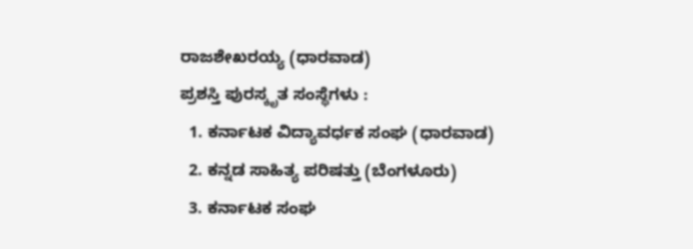ರಾಜಶೇಖರಯ್ಯ (ಧಾರವಾಡ)
ಪ್ರಶಸ್ತಿ ಪುರಸ್ಕೃತ ಸಂಸ್ಥೆಗಳು :
  1. ಕರ್ನಾಟಕ ವಿದ್ಯಾವರ್ಧಕ ಸಂಘ (ಧಾರವಾಡ)
  2. ಕನ್ನಡ ಸಾಹಿತ್ಯ ಪರಿಷತ್ತು (ಬೆಂಗಳೂರು)
  3. ಕರ್ನಾಟಕ ಸಂಘ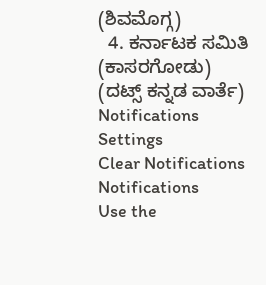(ಶಿವಮೊಗ್ಗ)
  4. ಕರ್ನಾಟಕ ಸಮಿತಿ (ಕಾಸರಗೋಡು)
(ದಟ್ಸ್‌ ಕನ್ನಡ ವಾರ್ತೆ)
Notifications
Settings
Clear Notifications
Notifications
Use the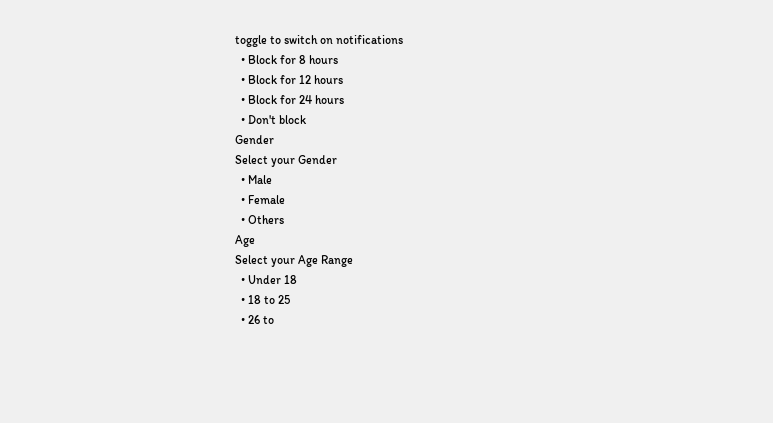toggle to switch on notifications
  • Block for 8 hours
  • Block for 12 hours
  • Block for 24 hours
  • Don't block
Gender
Select your Gender
  • Male
  • Female
  • Others
Age
Select your Age Range
  • Under 18
  • 18 to 25
  • 26 to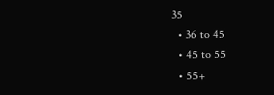35
  • 36 to 45
  • 45 to 55
  • 55+